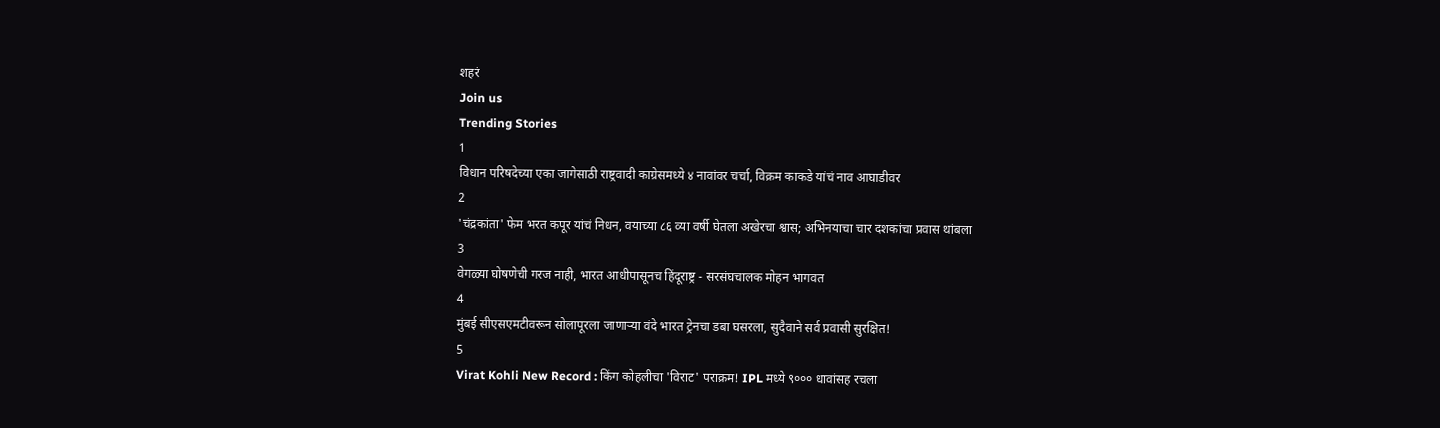शहरं
Join us
Trending Stories
1
विधान परिषदेच्या एका जागेसाठी राष्ट्रवादी काग्रेसमध्ये ४ नावांवर चर्चा, विक्रम काकडे यांचं नाव आघाडीवर
2
'चंद्रकांता' फेम भरत कपूर यांचं निधन, वयाच्या ८६ व्या वर्षी घेतला अखेरचा श्वास; अभिनयाचा चार दशकांचा प्रवास थांबला
3
वेगळ्या घोषणेची गरज नाही, भारत आधीपासूनच हिंदूराष्ट्र - सरसंघचालक मोहन भागवत
4
मुंबई सीएसएमटीवरून सोलापूरला जाणाऱ्या वंदे भारत ट्रेनचा डबा घसरला, सुदैवाने सर्व प्रवासी सुरक्षित!
5
Virat Kohli New Record : किंग कोहलीचा 'विराट' पराक्रम! IPL मध्ये ९००० धावांसह रचला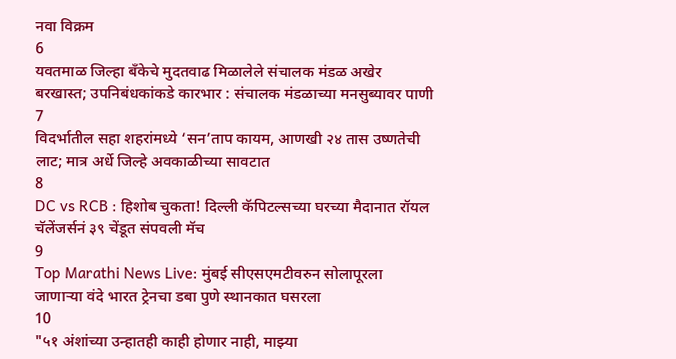नवा विक्रम
6
यवतमाळ जिल्हा बँकेचे मुदतवाढ मिळालेले संचालक मंडळ अखेर बरखास्त; उपनिबंधकांकडे कारभार : संचालक मंडळाच्या मनसुब्यावर पाणी
7
विदर्भातील सहा शहरांमध्ये ‘सन’ताप कायम, आणखी २४ तास उष्णतेची लाट; मात्र अर्धे जिल्हे अवकाळीच्या सावटात
8
DC vs RCB : हिशोब चुकता! दिल्ली कॅपिटल्सच्या घरच्या मैदानात रॉयल चॅलेंजर्सनं ३९ चेंडूत संपवली मॅच
9
Top Marathi News Live: मुंबई सीएसएमटीवरुन सोलापूरला जाणाऱ्या वंदे भारत ट्रेनचा डबा पुणे स्थानकात घसरला
10
"५१ अंशांच्या उन्हातही काही होणार नाही, माझ्या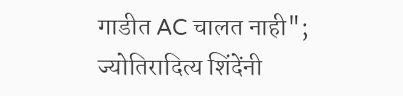गाडीत AC चालत नाही"; ज्योतिरादित्य शिंदेंनी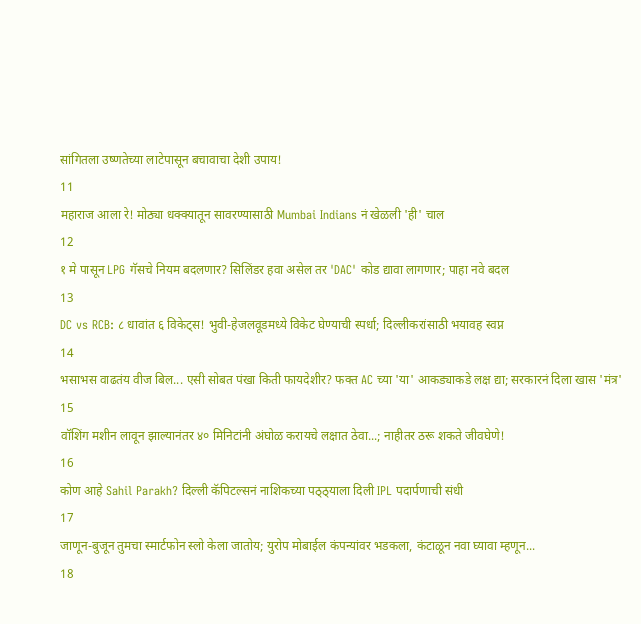सांगितला उष्णतेच्या लाटेपासून बचावाचा देशी उपाय!
11
महाराज आला रे! मोठ्या धक्क्यातून सावरण्यासाठी Mumbai Indians नं खेळली 'ही' चाल
12
१ मे पासून LPG गॅसचे नियम बदलणार? सिलिंडर हवा असेल तर 'DAC' कोड द्यावा लागणार; पाहा नवे बदल
13
DC vs RCB: ८ धावांत ६ विकेट्स! भुवी-हेजलवूडमध्ये विकेट घेण्याची स्पर्धा; दिल्लीकरांसाठी भयावह स्वप्न
14
भसाभस वाढतंय वीज बिल... एसी सोबत पंखा किती फायदेशीर? फक्त AC च्या 'या' आकड्याकडे लक्ष द्या; सरकारनं दिला खास 'मंत्र'
15
वॉशिंग मशीन लावून झाल्यानंतर ४० मिनिटांनी अंघोळ करायचे लक्षात ठेवा...; नाहीतर ठरू शकते जीवघेणे!
16
कोण आहे Sahil Parakh? दिल्ली कॅपिटल्सनं नाशिकच्या पठ्ठ्याला दिली IPL पदार्पणाची संधी
17
जाणून-बुजून तुमचा स्मार्टफोन स्लो केला जातोय; युरोप मोबाईल कंपन्यांवर भडकला, कंटाळून नवा घ्यावा म्हणून...
18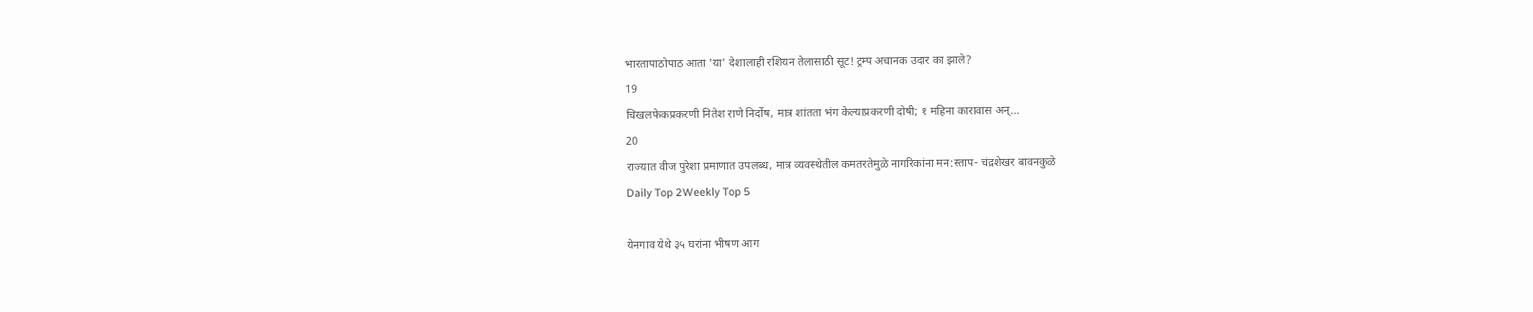भारतापाठोपाठ आता 'या' देशालाही रशियन तेलासाठी सूट! ट्रम्प अचानक उदार का झाले?
19
चिखलफेकप्रकरणी नितेश राणे निर्दोष, मात्र शांतता भंग केल्याप्रकरणी दोषी; १ महिना कारावास अन्...
20
राज्यात वीज पुरेशा प्रमाणात उपलब्ध, मात्र व्यवस्थेतील कमतरतेमुळे नागरिकांना मन:स्ताप- चंद्रशेखर बावनकुळे
Daily Top 2Weekly Top 5

येनगाव येथे ३५ घरांना भीषण आग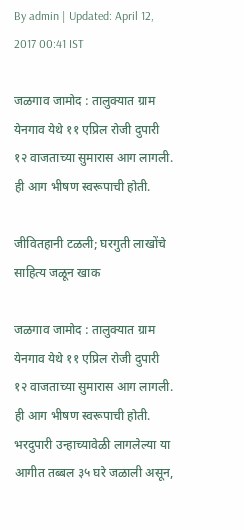By admin | Updated: April 12, 2017 00:41 IST

जळगाव जामोद : तालुक्यात ग्राम येनगाव येथे ११ एप्रिल रोजी दुपारी १२ वाजताच्या सुमारास आग लागली. ही आग भीषण स्वरूपाची होती.

जीवितहानी टळली; घरगुती लाखोंचे साहित्य जळून खाक

जळगाव जामोद : तालुक्यात ग्राम येनगाव येथे ११ एप्रिल रोजी दुपारी १२ वाजताच्या सुमारास आग लागली. ही आग भीषण स्वरूपाची होती. भरदुपारी उन्हाच्यावेळी लागलेल्या या आगीत तब्बल ३५ घरे जळाली असून,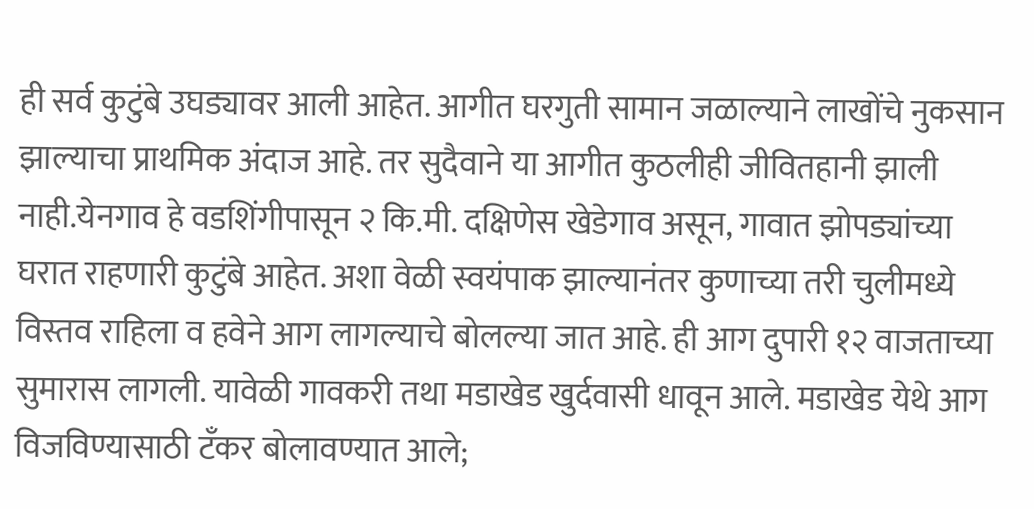ही सर्व कुटुंबे उघड्यावर आली आहेत. आगीत घरगुती सामान जळाल्याने लाखोंचे नुकसान झाल्याचा प्राथमिक अंदाज आहे. तर सुदैवाने या आगीत कुठलीही जीवितहानी झाली नाही.येनगाव हे वडशिंगीपासून २ कि.मी. दक्षिणेस खेडेगाव असून, गावात झोपड्यांच्या घरात राहणारी कुटुंबे आहेत. अशा वेळी स्वयंपाक झाल्यानंतर कुणाच्या तरी चुलीमध्ये विस्तव राहिला व हवेने आग लागल्याचे बोलल्या जात आहे. ही आग दुपारी १२ वाजताच्या सुमारास लागली. यावेळी गावकरी तथा मडाखेड खुर्दवासी धावून आले. मडाखेड येथे आग विजविण्यासाठी टँकर बोलावण्यात आले;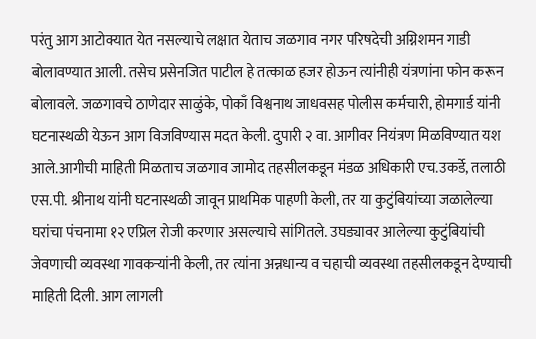परंतु आग आटोक्यात येत नसल्याचे लक्षात येताच जळगाव नगर परिषदेची अग्निशमन गाडी बोलावण्यात आली. तसेच प्रसेनजित पाटील हे तत्काळ हजर होऊन त्यांनीही यंत्रणांना फोन करून बोलावले. जळगावचे ठाणेदार साळुंके, पोकाँ विश्वनाथ जाधवसह पोलीस कर्मचारी, होमगार्ड यांनी घटनास्थळी येऊन आग विजविण्यास मदत केली. दुपारी २ वा. आगीवर नियंत्रण मिळविण्यात यश आले.आगीची माहिती मिळताच जळगाव जामोद तहसीलकडून मंडळ अधिकारी एच.उकर्डे, तलाठी एस.पी. श्रीनाथ यांनी घटनास्थळी जावून प्राथमिक पाहणी केली, तर या कुटुंबियांच्या जळालेल्या घरांचा पंचनामा १२ एप्रिल रोजी करणार असल्याचे सांगितले. उघड्यावर आलेल्या कुटुंबियांची जेवणाची व्यवस्था गावकऱ्यांनी केली, तर त्यांना अन्नधान्य व चहाची व्यवस्था तहसीलकडून देण्याची माहिती दिली. आग लागली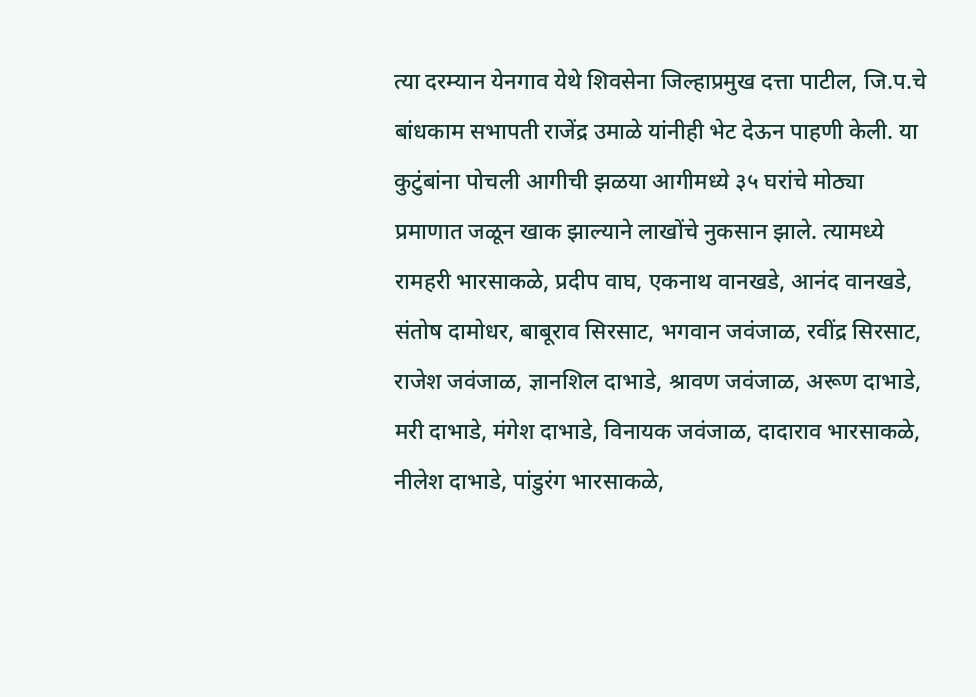त्या दरम्यान येनगाव येथे शिवसेना जिल्हाप्रमुख दत्ता पाटील, जि.प.चे बांधकाम सभापती राजेंद्र उमाळे यांनीही भेट देऊन पाहणी केली. या कुटुंबांना पोचली आगीची झळया आगीमध्ये ३५ घरांचे मोठ्या प्रमाणात जळून खाक झाल्याने लाखोंचे नुकसान झाले. त्यामध्ये रामहरी भारसाकळे, प्रदीप वाघ, एकनाथ वानखडे, आनंद वानखडे, संतोष दामोधर, बाबूराव सिरसाट, भगवान जवंजाळ, रवींद्र सिरसाट, राजेश जवंजाळ, ज्ञानशिल दाभाडे, श्रावण जवंजाळ, अरूण दाभाडे, मरी दाभाडे, मंगेश दाभाडे, विनायक जवंजाळ, दादाराव भारसाकळे, नीलेश दाभाडे, पांडुरंग भारसाकळे,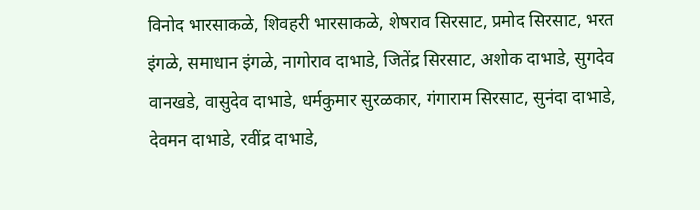विनोद भारसाकळे, शिवहरी भारसाकळे, शेषराव सिरसाट, प्रमोद सिरसाट, भरत इंगळे, समाधान इंगळे, नागोराव दाभाडे, जितेंद्र सिरसाट, अशोक दाभाडे, सुगदेव वानखडे, वासुदेव दाभाडे, धर्मकुमार सुरळकार, गंगाराम सिरसाट, सुनंदा दाभाडे, देवमन दाभाडे, रवींद्र दाभाडे,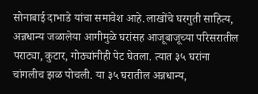सोनाबाई दाभाडे यांचा समावेश आहे.लाखोंचे घरगुती साहित्य, अन्नधान्य जळालेया आगीमुळे घरांसह आजूबाजूच्या परिसरातील पराट्या, कुटार, गोठ्यांनीही पेट घेतला. त्यात ३५ घरांना चांगलीच झळ पोचली. या ३५ घरातील अन्नधान्य,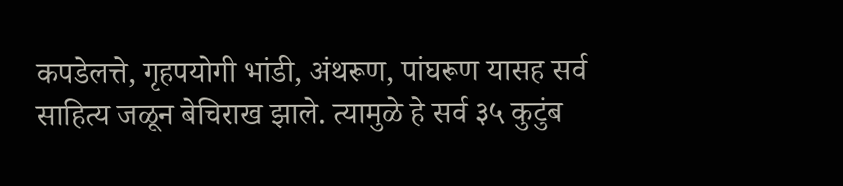कपडेलत्ते, गृहपयोगी भांडी, अंथरूण, पांघरूण यासह सर्व साहित्य जळून बेचिराख झाले. त्यामुळे हे सर्व ३५ कुटुंब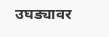उघड्यावर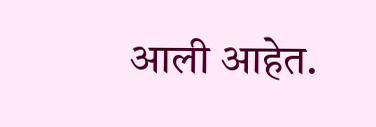आली आहेत.